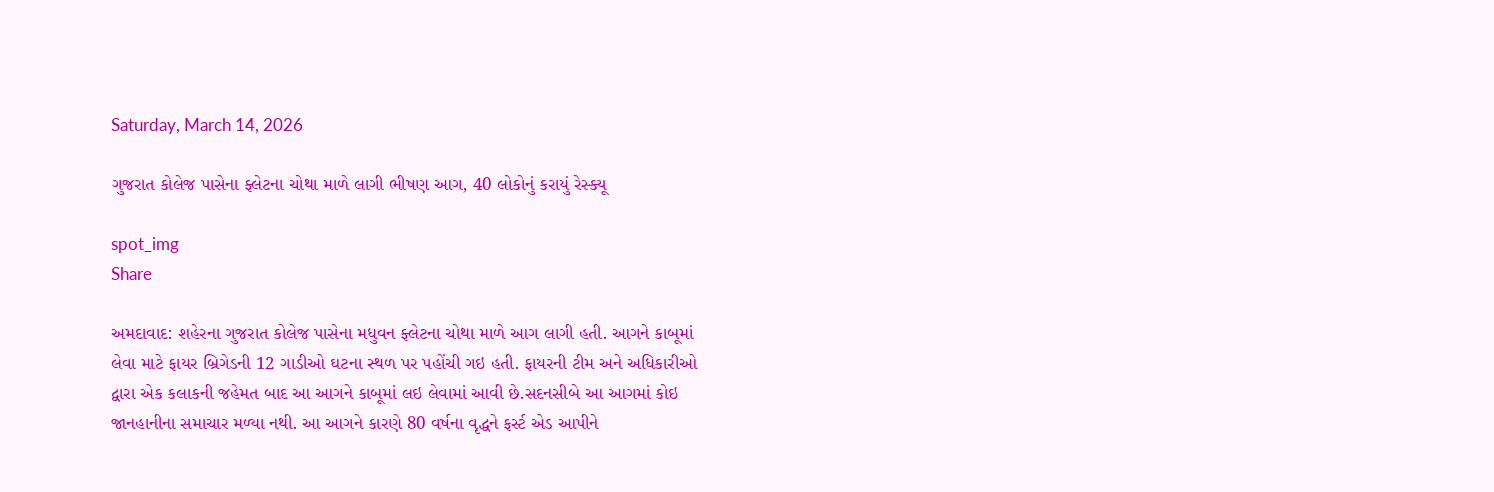Saturday, March 14, 2026

ગુજરાત કોલેજ પાસેના ફ્લેટના ચોથા માળે લાગી ભીષણ આગ, 40 લોકોનું કરાયું રેસ્ક્યૂ

spot_img
Share

અમદાવાદ: શહેરના ગુજરાત કોલેજ પાસેના મધુવન ફ્લેટના ચોથા માળે આગ લાગી હતી. આગને કાબૂમાં લેવા માટે ફાયર બ્રિગેડની 12 ગાડીઓ ઘટના સ્થળ પર પહોંચી ગઇ હતી. ફાયરની ટીમ અને અધિકારીઓ દ્વારા એક કલાકની જહેમત બાદ આ આગને કાબૂમાં લઇ લેવામાં આવી છે.સદનસીબે આ આગમાં કોઇ જાનહાનીના સમાચાર મળ્યા નથી. આ આગને કારણે 80 વર્ષના વૃદ્ધને ફર્સ્ટ એડ આપીને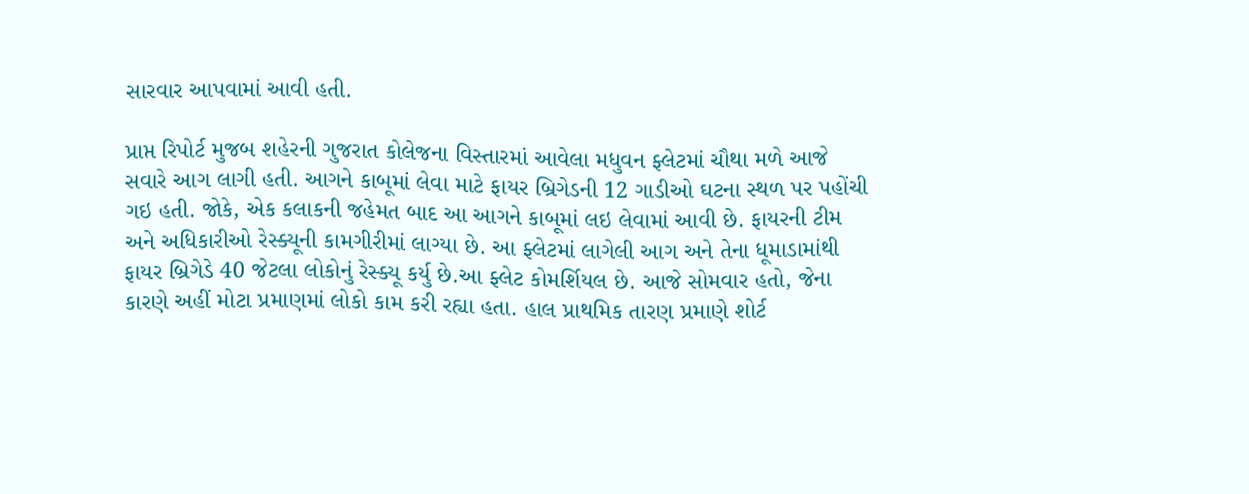સારવાર આપવામાં આવી હતી.

પ્રાપ્ત રિપોર્ટ મુજબ શહેરની ગુજરાત કોલેજના વિસ્તારમાં આવેલા મધુવન ફ્લેટમાં ચૌથા મળે આજે સવારે આગ લાગી હતી. આગને કાબૂમાં લેવા માટે ફાયર બ્રિગેડની 12 ગાડીઓ ઘટના સ્થળ પર પહોંચી ગઇ હતી. જોકે, એક કલાકની જહેમત બાદ આ આગને કાબૂમાં લઇ લેવામાં આવી છે. ફાયરની ટીમ અને અધિકારીઓ રેસ્ક્યૂની કામગીરીમાં લાગ્યા છે. આ ફ્લેટમાં લાગેલી આગ અને તેના ધૂમાડામાંથી ફાયર બ્રિગેડે 40 જેટલા લોકોનું રેસ્ક્યૂ કર્યુ છે.આ ફ્લેટ કોમર્શિયલ છે. આજે સોમવાર હતો, જેના કારણે અહીં મોટા પ્રમાણમાં લોકો કામ કરી રહ્યા હતા. હાલ પ્રાથમિક તારણ પ્રમાણે શોર્ટ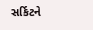સર્કિટને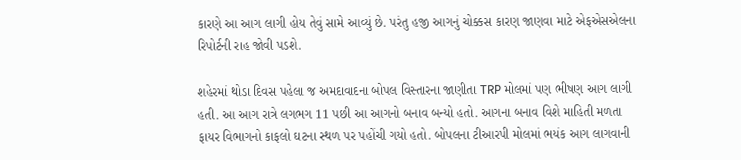કારણે આ આગ લાગી હોય તેવું સામે આવ્યું છે. પરંતુ હજી આગનું ચોક્કસ કારણ જાણવા માટે એફએસએલના રિપોર્ટની રાહ જોવી પડશે.

શહેરમાં થોડા દિવસ પહેલા જ અમદાવાદના બોપલ વિસ્તારના જાણીતા TRP મોલમાં પણ ભીષણ આગ લાગી હતી. આ આગ રાત્રે લગભગ 11 પછી આ આગનો બનાવ બન્યો હતો. આગના બનાવ વિશે માહિતી મળતા ફાયર વિભાગનો કાફલો ઘટના સ્થળ પર પહોંચી ગયો હતો. બોપલના ટીઆરપી મોલમાં ભયંક આગ લાગવાની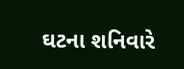ઘટના શનિવારે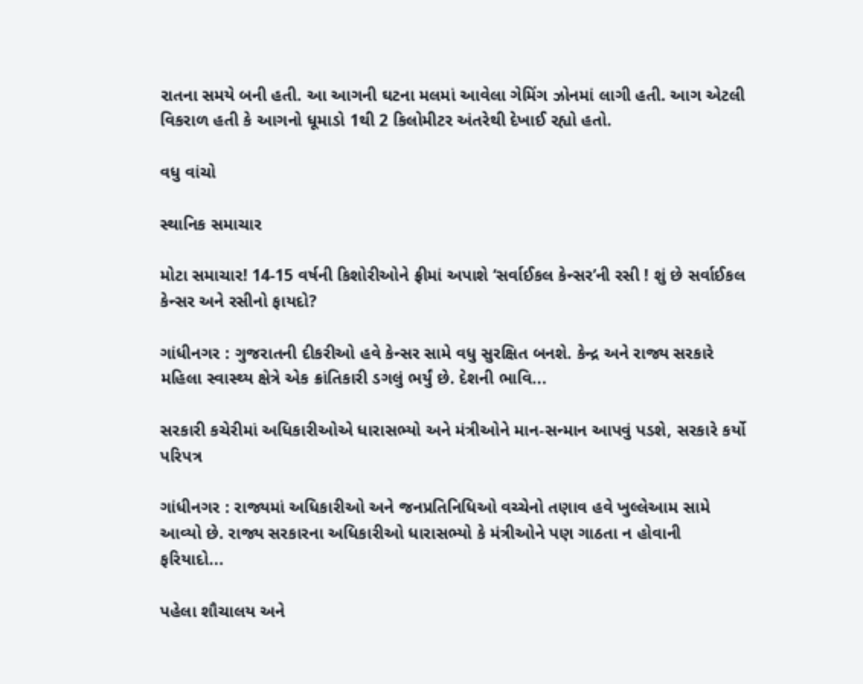રાતના સમયે બની હતી. આ આગની ઘટના મલમાં આવેલા ગેમિંગ ઝોનમાં લાગી હતી. આગ એટલી વિકરાળ હતી કે આગનો ધૂમાડો 1થી 2 કિલોમીટર અંતરેથી દેખાઈ રહ્યો હતો.

વધુ વાંચો

સ્થાનિક સમાચાર

મોટા સમાચાર! 14-15 વર્ષની કિશોરીઓને ફ્રીમાં અપાશે ‘સર્વાઈકલ કેન્સર’ની રસી ! શું છે સર્વાઈકલ કેન્સર અને રસીનો ફાયદો?

ગાંધીનગર : ગુજરાતની દીકરીઓ હવે કેન્સર સામે વધુ સુરક્ષિત બનશે. કેન્દ્ર અને રાજ્ય સરકારે મહિલા સ્વાસ્થ્ય ક્ષેત્રે એક ક્રાંતિકારી ડગલું ભર્યું છે. દેશની ભાવિ...

સરકારી કચેરીમાં અધિકારીઓએ ધારાસભ્યો અને મંત્રીઓને માન-સન્માન આપવું પડશે, સરકારે કર્યો પરિપત્ર

ગાંધીનગર : રાજ્યમાં અધિકારીઓ અને જનપ્રતિનિધિઓ વચ્ચેનો તણાવ હવે ખુલ્લેઆમ સામે આવ્યો છે. રાજ્ય સરકારના અધિકારીઓ ધારાસભ્યો કે મંત્રીઓને પણ ગાઠતા ન હોવાની ફરિયાદો...

પહેલા શૌચાલય અને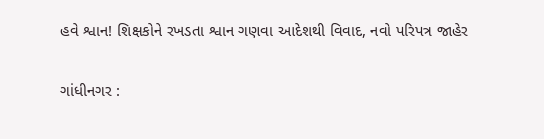હવે શ્વાન! શિક્ષકોને રખડતા શ્વાન ગણવા આદેશથી વિવાદ, નવો પરિપત્ર જાહેર

ગાંધીનગર :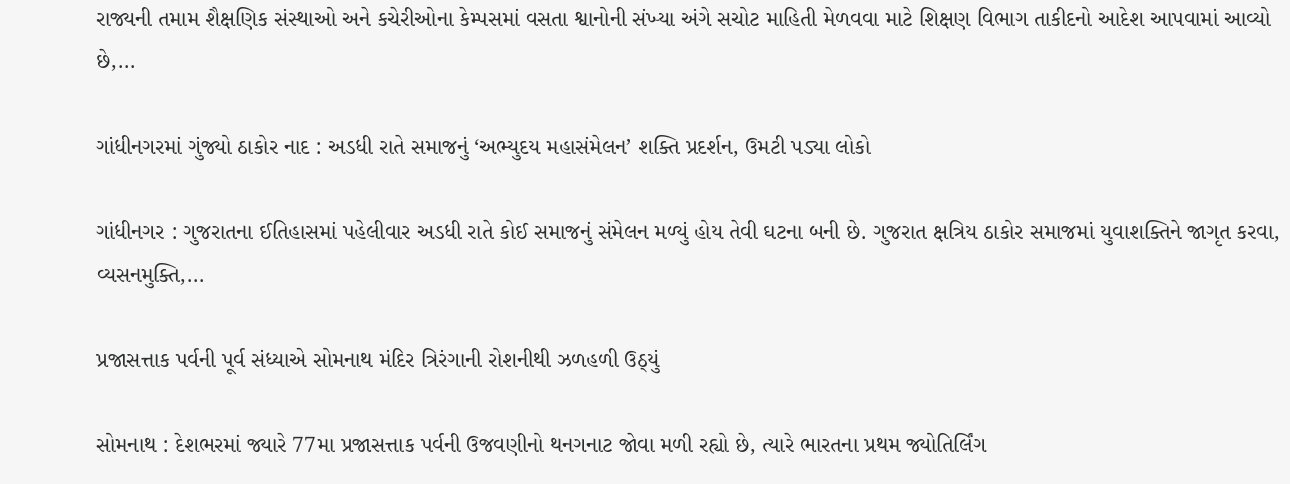રાજ્યની તમામ શૈક્ષણિક સંસ્થાઓ અને કચેરીઓના કેમ્પસમાં વસતા શ્વાનોની સંખ્યા અંગે સચોટ માહિતી મેળવવા માટે શિક્ષણ વિભાગ તાકીદનો આદેશ આપવામાં આવ્યો છે,...

ગાંધીનગરમાં ગુંજ્યો ઠાકોર નાદ : અડધી રાતે સમાજનું ‘અભ્યુદય મહાસંમેલન’ શક્તિ પ્રદર્શન, ઉમટી પડ્યા લોકો

ગાંધીનગર : ગુજરાતના ઈતિહાસમાં પહેલીવાર અડધી રાતે કોઈ સમાજનું સંમેલન મળ્યું હોય તેવી ઘટના બની છે. ગુજરાત ક્ષત્રિય ઠાકોર સમાજમાં યુવાશક્તિને જાગૃત કરવા, વ્યસનમુક્તિ,...

પ્રજાસત્તાક પર્વની પૂર્વ સંધ્યાએ સોમનાથ મંદિર ત્રિરંગાની રોશનીથી ઝળહળી ઉઠ્યું

સોમનાથ : દેશભરમાં જ્યારે 77મા પ્રજાસત્તાક પર્વની ઉજવણીનો થનગનાટ જોવા મળી રહ્યો છે, ત્યારે ભારતના પ્રથમ જ્યોતિર્લિંગ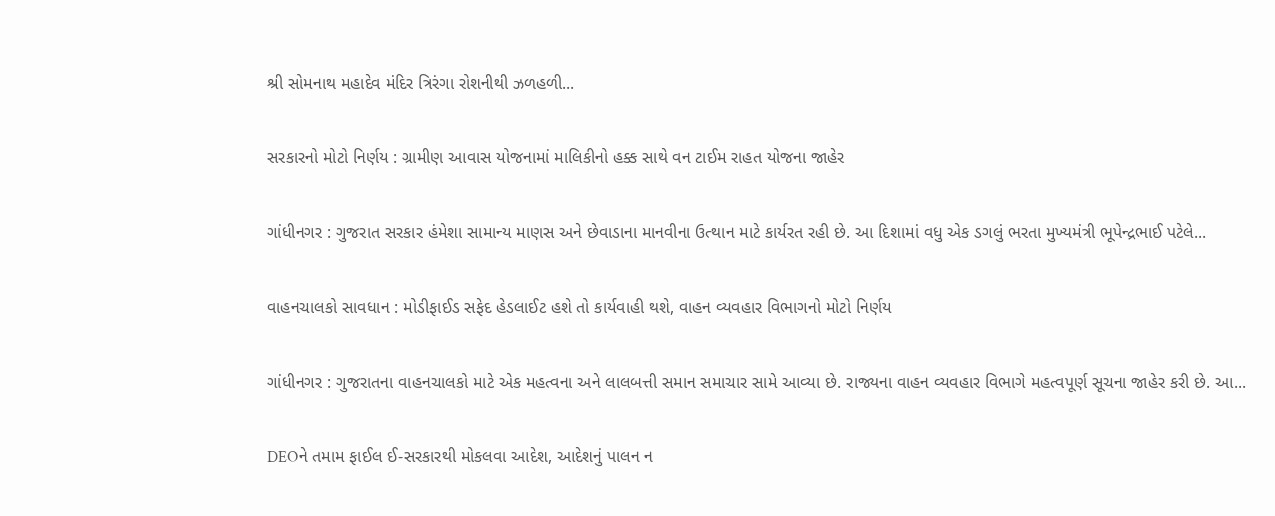શ્રી સોમનાથ મહાદેવ મંદિર ત્રિરંગા રોશનીથી ઝળહળી...

સરકારનો મોટો નિર્ણય : ગ્રામીણ આવાસ યોજનામાં માલિકીનો હક્ક સાથે વન ટાઈમ રાહત યોજના જાહેર

ગાંધીનગર : ગુજરાત સરકાર હંમેશા સામાન્ય માણસ અને છેવાડાના માનવીના ઉત્થાન માટે કાર્યરત રહી છે. આ દિશામાં વધુ એક ડગલું ભરતા મુખ્યમંત્રી ભૂપેન્દ્રભાઈ પટેલે...

વાહનચાલકો સાવધાન : મોડીફાઈડ સફેદ હેડલાઈટ હશે તો કાર્યવાહી થશે, વાહન વ્યવહાર વિભાગનો મોટો નિર્ણય

ગાંધીનગર : ગુજરાતના વાહનચાલકો માટે એક મહત્વના અને લાલબત્તી સમાન સમાચાર સામે આવ્યા છે. રાજ્યના વાહન વ્યવહાર વિભાગે મહત્વપૂર્ણ સૂચના જાહેર કરી છે. આ...

DEOને તમામ ફાઈલ ઈ-સરકારથી મોકલવા આદેશ, આદેશનું પાલન ન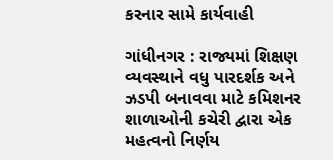કરનાર સામે કાર્યવાહી

ગાંધીનગર : રાજ્યમાં શિક્ષણ વ્યવસ્થાને વધુ પારદર્શક અને ઝડપી બનાવવા માટે કમિશનર શાળાઓની કચેરી દ્વારા એક મહત્વનો નિર્ણય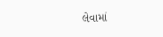લેવામાં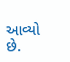આવ્યો છે.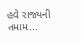હવે રાજ્યની તમામ...